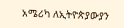አሜሪካ ለኢትዮጵያውያን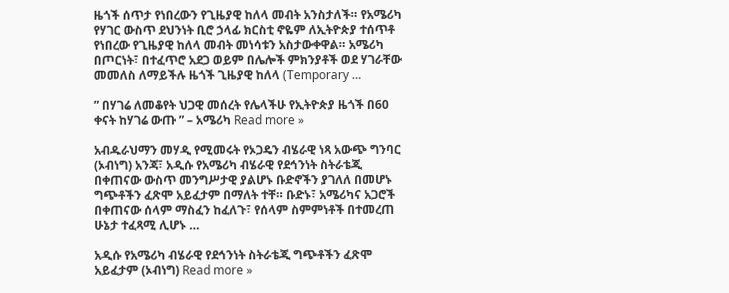ዜጎች ሰጥታ የነበረውን የጊዜያዊ ከለላ መብት አንስታለች። የአሜሪካ የሃገር ውስጥ ደህንነት ቢሮ ኃላፊ ክርስቲ ኖዬም ለኢትዮጵያ ተሰጥቶ የነበረው የጊዜያዊ ከለላ መብት መነሳቱን አስታውቀዋል። አሜሪካ በጦርነት፣ በተፈጥሮ አደጋ ወይም በሌሎች ምክንያቶች ወደ ሃገራቸው መመለስ ለማይችሉ ዜጎች ጊዜያዊ ከለላ (Temporary …

” በሃገሬ ለመቆየት ህጋዊ መሰረት የሌላችሁ የኢትዮጵያ ዜጎች በ60 ቀናት ከሃገሬ ውጡ ” – አሜሪካ Read more »

አብዱራህማን መሃዲ የሚመሩት የኦጋዴን ብሄራዊ ነጻ አውጭ ግንባር (ኦብነግ) አንጃ፣ አዲሱ የአሜሪካ ብሄራዊ የደኅንነት ስትራቴጂ በቀጠናው ውስጥ መንግሥታዊ ያልሆኑ ቡድኖችን ያገለለ በመሆኑ ግጭቶችን ፈጽሞ አይፈታም በማለት ተቸ። ቡድኑ፣ አሜሪካና አጋሮች በቀጠናው ሰላም ማስፈን ከፈለጉ፣ የሰላም ስምምነቶች በተመረጠ ሁኔታ ተፈጻሚ ሊሆኑ …

አዲሱ የአሜሪካ ብሄራዊ የደኅንነት ስትራቴጂ ግጭቶችን ፈጽሞ አይፈታም (ኦብነግ) Read more »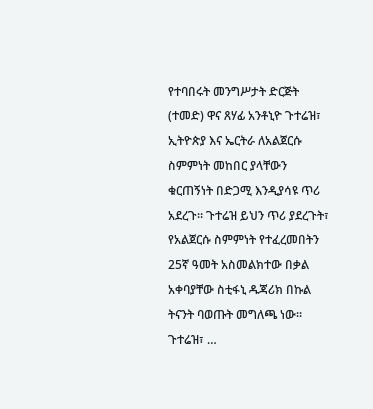የተባበሩት መንግሥታት ድርጅት (ተመድ) ዋና ጸሃፊ አንቶኒዮ ጉተሬዝ፣ ኢትዮጵያ እና ኤርትራ ለአልጀርሱ ስምምነት መከበር ያላቸውን ቁርጠኝነት በድጋሚ እንዲያሳዩ ጥሪ አደረጉ። ጉተሬዝ ይህን ጥሪ ያደረጉት፣ የአልጀርሱ ስምምነት የተፈረመበትን 25ኛ ዓመት አስመልክተው በቃል አቀባያቸው ስቲፋኒ ዱጃሪክ በኩል ትናንት ባወጡት መግለጫ ነው። ጉተሬዝ፣ …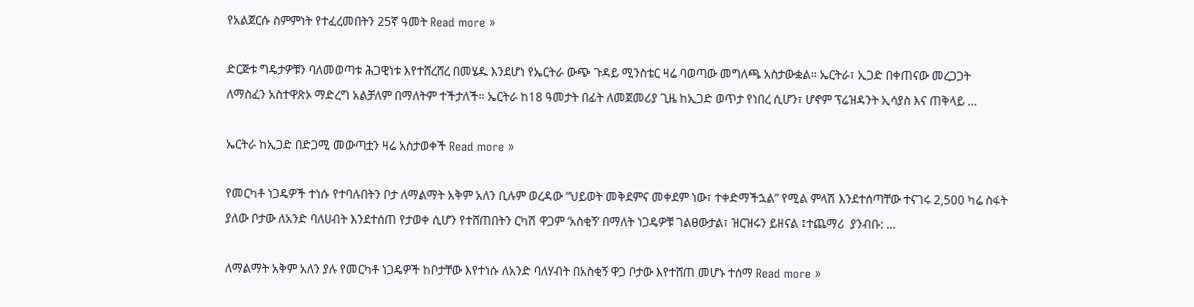የአልጀርሱ ስምምነት የተፈረመበትን 25ኛ ዓመት Read more »

ድርጅቱ ግዴታዎቹን ባለመወጣቱ ሕጋዊነቱ እየተሸረሸረ በመሄዱ እንደሆነ የኤርትራ ውጭ ጉዳይ ሚንስቴር ዛሬ ባወጣው መግለጫ አስታውቋል። ኤርትራ፣ ኢጋድ በቀጠናው መረጋጋት ለማስፈን አስተዋጽኦ ማድረግ አልቻለም በማለትም ተችታለች። ኤርትራ ከ18 ዓመታት በፊት ለመጀመሪያ ጊዜ ከኢጋድ ወጥታ የነበረ ሲሆን፣ ሆኖም ፕሬዝዳንት ኢሳያስ እና ጠቅላይ …

ኤርትራ ከኢጋድ በድጋሚ መውጣቷን ዛሬ አስታወቀች Read more »

የመርካቶ ነጋዴዎች ተነሱ የተባሉበትን ቦታ ለማልማት አቅም አለን ቢሉም ወረዳው “ህይወት መቅደምና መቀደም ነው፣ ተቀድማችኋል” የሚል ምላሽ እንደተሰጣቸው ተናገሩ 2,500 ካሬ ስፋት ያለው ቦታው ለአንድ ባለሀብት እንደተሰጠ የታወቀ ሲሆን የተሸጠበትን ርካሽ ዋጋም ‘አስቂኝ’ በማለት ነጋዴዎቹ ገልፀውታል፣ ዝርዝሩን ይዘናል ፤ተጨማሪ  ያንብቡ: …

ለማልማት አቅም አለን ያሉ የመርካቶ ነጋዴዎች ከቦታቸው እየተነሱ ለአንድ ባለሃብት በአስቂኝ ዋጋ ቦታው እየተሸጠ መሆኑ ተሰማ Read more »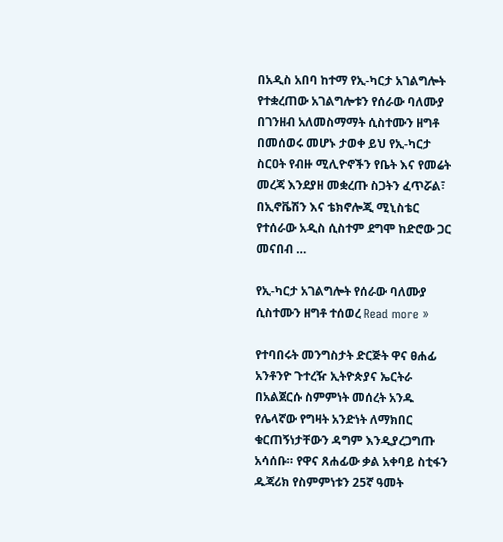በአዲስ አበባ ከተማ የኢ-ካርታ አገልግሎት የተቋረጠው አገልግሎቱን የሰራው ባለሙያ በገንዘብ አለመስማማት ሲስተሙን ዘግቶ በመሰወሩ መሆኑ ታወቀ ይህ የኢ-ካርታ ስርዐት የብዙ ሚሊዮኖችን የቤት እና የመሬት መረጃ እንደያዘ መቋረጡ ስጋትን ፈጥሯል፣ በኢኖቬሽን እና ቴክኖሎጂ ሚኒስቴር የተሰራው አዲስ ሲስተም ደግሞ ከድሮው ጋር መናበብ …

የኢ-ካርታ አገልግሎት የሰራው ባለሙያ ሲስተሙን ዘግቶ ተሰወረ Read more »

የተባበሩት መንግስታት ድርጅት ዋና ፀሐፊ አንቶንዮ ጉተረዥ ኢትዮጵያና ኤርትራ በአልጀርሱ ስምምነት መሰረት አንዱ የሌላኛው የግዛት አንድነት ለማክበር ቁርጠኝነታቸውን ዳግም እንዲያረጋግጡ አሳሰቡ። የዋና ጸሐፊው ቃል አቀባይ ስቲፋን ዱጃሪክ የስምምነቱን 25ኛ ዓመት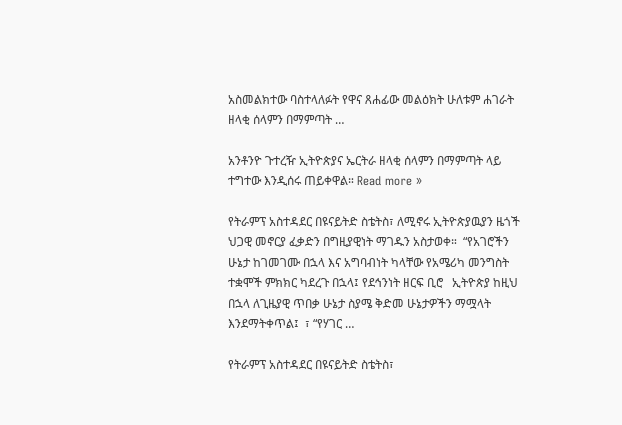አስመልክተው ባስተላለፉት የዋና ጸሐፊው መልዕክት ሁለቱም ሐገራት ዘላቂ ሰላምን በማምጣት …

አንቶንዮ ጉተረዥ ኢትዮጵያና ኤርትራ ዘላቂ ሰላምን በማምጣት ላይ ተግተው እንዲሰሩ ጠይቀዋል። Read more »

የትራምፕ አስተዳደር በዩናይትድ ስቴትስ፣ ለሚኖሩ ኢትዮጵያዉያን ዜጎች ህጋዊ መኖርያ ፈቃድን በግዚያዊነት ማገዱን አስታወቀ።  “የአገሮችን ሁኔታ ከገመገሙ በኋላ እና አግባብነት ካላቸው የአሜሪካ መንግስት ተቋሞች ምክክር ካደረጉ በኋላ፤ የደኅንነት ዘርፍ ቢሮ   ኢትዮጵያ ከዚህ በኋላ ለጊዜያዊ ጥበቃ ሁኔታ ስያሜ ቅድመ ሁኔታዎችን ማሟላት እንደማትቀጥል፤  ፣ “የሃገር …

የትራምፕ አስተዳደር በዩናይትድ ስቴትስ፣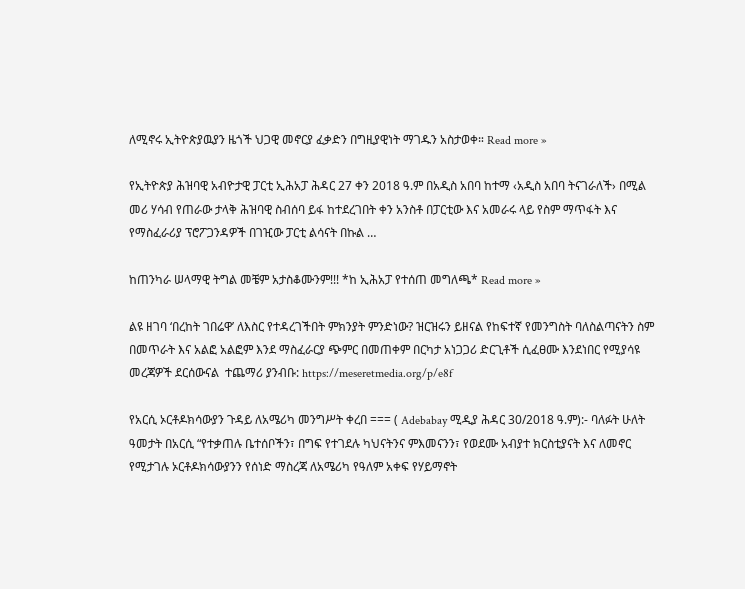ለሚኖሩ ኢትዮጵያዉያን ዜጎች ህጋዊ መኖርያ ፈቃድን በግዚያዊነት ማገዱን አስታወቀ። Read more »

የኢትዮጵያ ሕዝባዊ አብዮታዊ ፓርቲ ኢሕአፓ ሕዳር 27 ቀን 2018 ዓ.ም በአዲስ አበባ ከተማ ‹አዲስ አበባ ትናገራለች› በሚል መሪ ሃሳብ የጠራው ታላቅ ሕዝባዊ ስብሰባ ይፋ ከተደረገበት ቀን አንስቶ በፓርቲው እና አመራሩ ላይ የስም ማጥፋት እና የማስፈራሪያ ፕሮፖጋንዳዎች በገዢው ፓርቲ ልሳናት በኩል …

ከጠንካራ ሠላማዊ ትግል መቼም አታስቆሙንም!!! *ከ ኢሕአፓ የተሰጠ መግለጫ* Read more »

ልዩ ዘገባ ‘በረከት ገበሬዋ’ ለእስር የተዳረገችበት ምክንያት ምንድነው? ዝርዝሩን ይዘናል የከፍተኛ የመንግስት ባለስልጣናትን ስም በመጥራት እና አልፎ አልፎም እንደ ማስፈራርያ ጭምር በመጠቀም በርካታ አነጋጋሪ ድርጊቶች ሲፈፀሙ እንደነበር የሚያሳዩ መረጃዎች ደርሰውናል  ተጨማሪ ያንብቡ: https://meseretmedia.org/p/e8f

የአርሲ ኦርቶዶክሳውያን ጉዳይ ለአሜሪካ መንግሥት ቀረበ === ( Adebabay ሚዲያ ሕዳር 30/2018 ዓ.ም):- ባለፉት ሁለት ዓመታት በአርሲ “የተቃጠሉ ቤተሰቦችን፣ በግፍ የተገደሉ ካህናትንና ምእመናንን፣ የወደሙ አብያተ ክርስቲያናት እና ለመኖር የሚታገሉ ኦርቶዶክሳውያንን የሰነድ ማስረጃ ለአሜሪካ የዓለም አቀፍ የሃይማኖት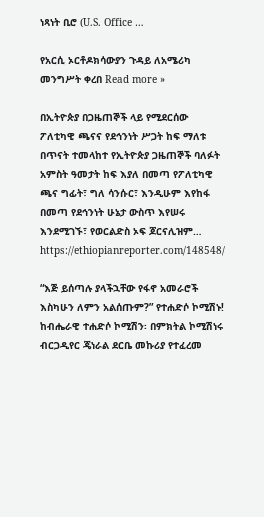ነጻነት ቢሮ (U.S. Office …

የአርሲ ኦርቶዶክሳውያን ጉዳይ ለአሜሪካ መንግሥት ቀረበ Read more »

በኢትዮጵያ በጋዜጠኞች ላይ የሚደርሰው ፖለቲካዊ ጫናና የደኅንነት ሥጋት ከፍ ማለቱ በጥናት ተመላከተ የኢትዮጵያ ጋዜጠኞች ባለፉት አምስት ዓመታት ከፍ እያለ በመጣ የፖለቲካዊ ጫና ግፊት፣ ግለ ሳንሱር፣ እንዲሁም እየከፋ በመጣ የደኅንነት ሁኔታ ውስጥ እየሠሩ እንደሚገኙ፣ የወርልድስ ኦፍ ጆርናሊዝም…  https://ethiopianreporter.com/148548/

“እጅ ይሰጣሉ ያላችኋቸው የፋኖ አመራሮች እስካሁን ለምን አልሰጡም?” የተሐድሶ ኮሚሽኑ! ከብሔራዊ ተሐድሶ ኮሚሽን፡ በምክትል ኮሚሽነሩ ብርጋዲየር ጄነራል ደርቤ መኩሪያ የተፈረመ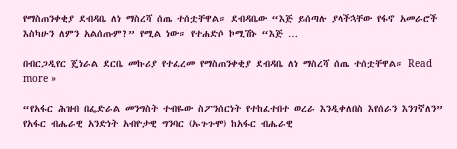የማስጠንቀቂያ ደብዳቤ ለነ ማስረሻ ሰጤ ተሰቷቸዋል። ደብዳቤው “እጅ ይሰጣሉ ያላችኋቸው የፋኖ አመራሮች እስካሁን ለምን አልሰጡም?” የሚል ነው። የተሐድሶ ኮሚሽኑ “እጅ …

በብርጋዲየር ጄነራል ደርቤ መኩሪያ የተፈረመ የማስጠንቀቂያ ደብዳቤ ለነ ማስረሻ ሰጤ ተሰቷቸዋል። Read more »

“የአፋር ሕዝብ በፌድራል መንግስት ተብዬው ስፖንሰርነት የተከፈተበተ ወረራ እንዲቀለበስ እየሰራን እንገኛለን” የአፋር ብሔራዊ አንድነት አብዮታዊ ግንባር (ኡጉጉሞ) ከአፋር ብሔራዊ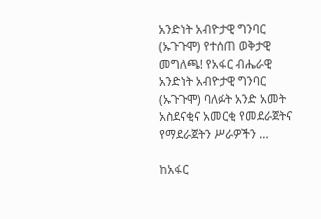አንድነት አብዮታዊ ግንባር (ኡጉጉሞ) የተሰጠ ወቅታዊ መግለጫ! የአፋር ብሔራዊ አንድነት አብዮታዊ ግንባር (ኡጉጉሞ) ባለፉት አንድ አመት አስደናቂና አመርቂ የመደራጀትና የማደራጀትን ሥራዎችን …

ከአፋር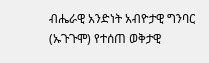ብሔራዊ አንድነት አብዮታዊ ግንባር (ኡጉጉሞ) የተሰጠ ወቅታዊ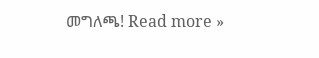መግለጫ! Read more »